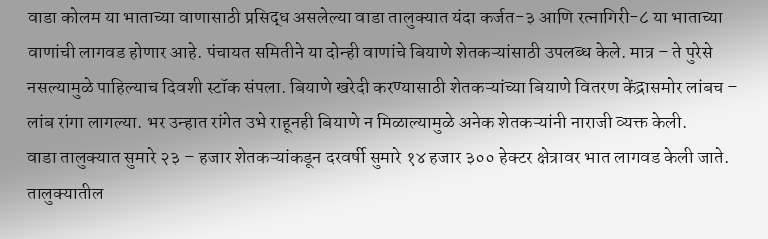वाडा कोलम या भाताच्या वाणासाठी प्रसिद्ध असलेल्या वाडा तालुक्यात यंदा कर्जत-३ आणि रत्नागिरी-८ या भाताच्या वाणांची लागवड होणार आहे. पंचायत समितीने या दोन्ही वाणांचे बियाणे शेतकऱ्यांसाठी उपलब्ध केले. मात्र – ते पुरेसे नसल्यामुळे पाहिल्याच दिवशी स्टॉक संपला. बियाणे खरेदी करण्यासाठी शेतकऱ्यांच्या बियाणे वितरण केंद्रासमोर लांबच – लांब रांगा लागल्या. भर उन्हात रांगेत उभे राहूनही बियाणे न मिळाल्यामुळे अनेक शेतकऱ्यांनी नाराजी व्यक्त केली.
वाडा तालुक्यात सुमारे २३ – हजार शेतकऱ्यांकडून दरवर्षी सुमारे १४ हजार ३०० हेक्टर क्षेत्रावर भात लागवड केली जाते. तालुक्यातील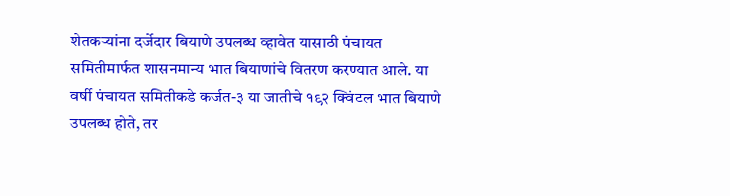शेतकऱ्यांना दर्जेदार बियाणे उपलब्ध व्हावेत यासाठी पंचायत समितीमार्फत शासनमान्य भात बियाणांचे वितरण करण्यात आले. या वर्षी पंचायत समितीकडे कर्जत-३ या जातीचे १९२ क्विंटल भात बियाणे उपलब्ध होते, तर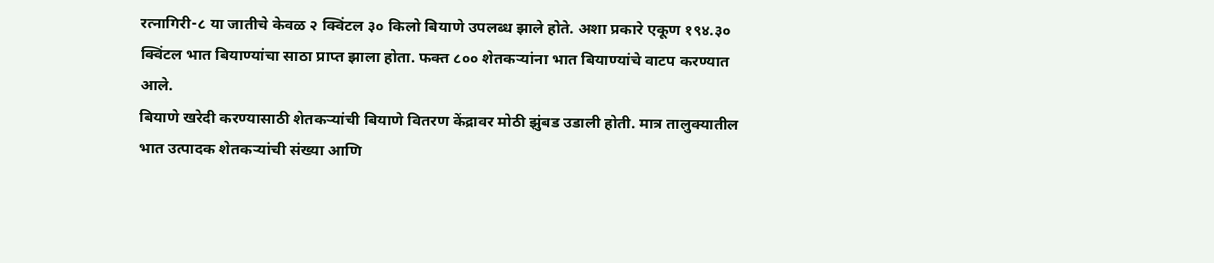रत्नागिरी-८ या जातीचे केवळ २ क्विंटल ३० किलो बियाणे उपलब्ध झाले होते. अशा प्रकारे एकूण १९४.३० क्विंटल भात बियाण्यांचा साठा प्राप्त झाला होता. फक्त ८०० शेतकऱ्यांना भात बियाण्यांचे वाटप करण्यात आले.
बियाणे खरेदी करण्यासाठी शेतकऱ्यांची बियाणे वितरण केंद्रावर मोठी झुंबड उडाली होती. मात्र तालुक्यातील भात उत्पादक शेतकऱ्यांची संख्या आणि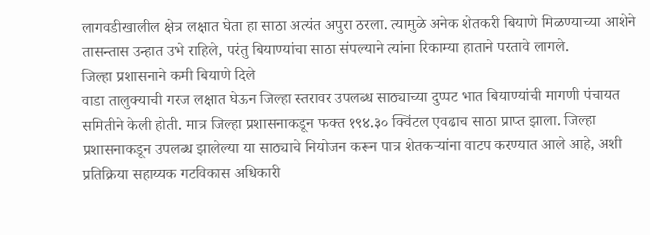लागवडीखालील क्षेत्र लक्षात घेता हा साठा अत्यंत अपुरा ठरला. त्यामुळे अनेक शेतकरी बियाणे मिळण्याच्या आशेने तासन्तास उन्हात उभे राहिले, परंतु बियाण्यांचा साठा संपल्याने त्यांना रिकाम्या हाताने परतावे लागले.
जिल्हा प्रशासनाने कमी बियाणे दिले
वाडा तालुक्याची गरज लक्षात घेऊन जिल्हा स्तरावर उपलब्ध साठ्याच्या दुप्पट भात बियाण्यांची मागणी पंचायत समितीने केली होती. मात्र जिल्हा प्रशासनाकडून फक्त १९४.३० क्विंटल एवढाच साठा प्राप्त झाला. जिल्हा प्रशासनाकडून उपलब्ध झालेल्या या साठ्याचे नियोजन करून पात्र शेतकऱ्यांना वाटप करण्यात आले आहे, अशी प्रतिक्रिया सहाय्यक गटविकास अधिकारी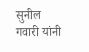सुनील गवारी यांनी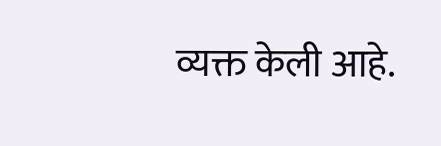व्यक्त केली आहे.